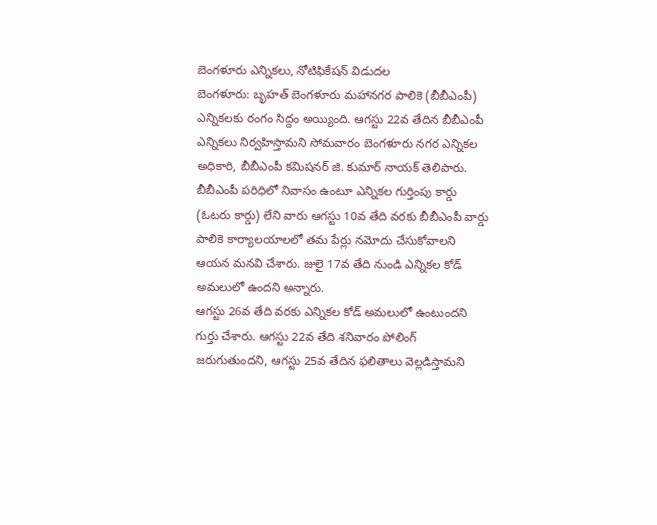బెంగళూరు ఎన్నికలు, నోటిఫికేషన్ విడుదల
బెంగళూరు: బృహత్ బెంగళూరు మహానగర పాలికె (బీబీఎంపీ) ఎన్నికలకు రంగం సిద్దం అయ్యింది. ఆగస్టు 22వ తేదిన బీబీఎంపీ ఎన్నికలు నిర్వహిస్తామని సోమవారం బెంగళూరు నగర ఎన్నికల అధికారి, బీబీఎంపీ కమిషనర్ జి. కుమార్ నాయక్ తెలిపారు.
బీబీఎంపీ పరిధిలో నివాసం ఉంటూ ఎన్నికల గుర్తింపు కార్డు (ఓటరు కార్డు) లేని వారు ఆగస్టు 10వ తేది వరకు బీబీఎంపీ వార్డు పాలికె కార్యాలయాలలో తమ పేర్లు నమోదు చేసుకోవాలని ఆయన మనవి చేశారు. జులై 17వ తేది నుండి ఎన్నికల కోడ్ అమలులో ఉందని అన్నారు.
ఆగస్టు 26వ తేది వరకు ఎన్నికల కోడ్ అమలులో ఉంటుందని గుర్తు చేశారు. ఆగస్టు 22వ తేది శనివారం పోలింగ్ జరుగుతుందని, ఆగస్టు 25వ తేదిన ఫలితాలు వెల్లడిస్తామని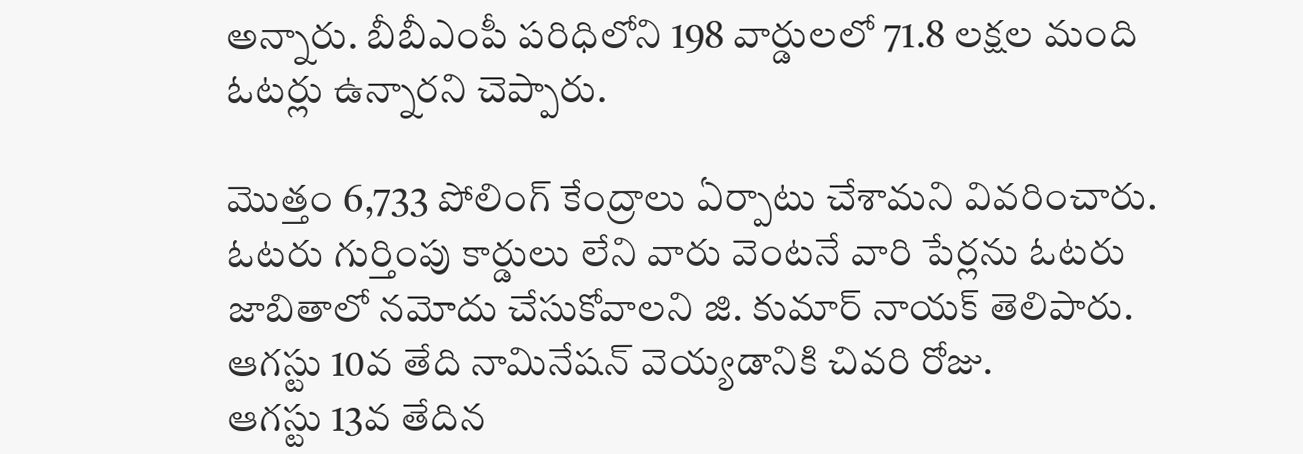అన్నారు. బీబీఎంపీ పరిధిలోని 198 వార్డులలో 71.8 లక్షల మంది ఓటర్లు ఉన్నారని చెప్పారు.

మొత్తం 6,733 పోలింగ్ కేంద్రాలు ఏర్పాటు చేశామని వివరించారు. ఓటరు గుర్తింపు కార్డులు లేని వారు వెంటనే వారి పేర్లను ఓటరు జాబితాలో నమోదు చేసుకోవాలని జి. కుమార్ నాయక్ తెలిపారు. ఆగస్టు 10వ తేది నామినేషన్ వెయ్యడానికి చివరి రోజు.
ఆగస్టు 13వ తేదిన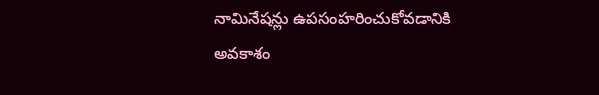నామినేషన్లు ఉపసంహరించుకోవడానికి అవకాశం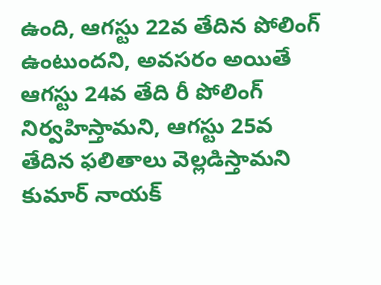ఉంది, ఆగస్టు 22వ తేదిన పోలింగ్ ఉంటుందని, అవసరం అయితే ఆగస్టు 24వ తేది రీ పోలింగ్ నిర్వహిస్తామని, ఆగస్టు 25వ తేదిన ఫలితాలు వెల్లడిస్తామని కుమార్ నాయక్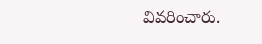వివరించారు.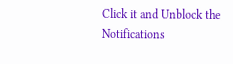Click it and Unblock the Notifications